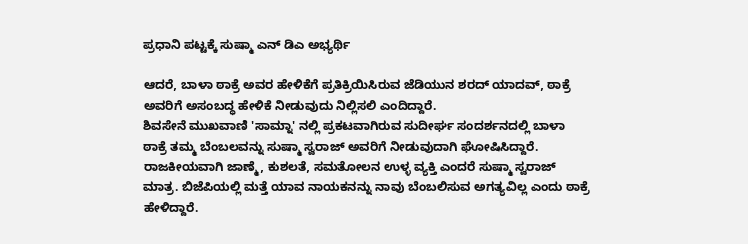ಪ್ರಧಾನಿ ಪಟ್ಟಕ್ಕೆ ಸುಷ್ಮಾ ಎನ್ ಡಿಎ ಅಭ್ಯರ್ಥಿ

ಆದರೆ, ಬಾಳಾ ಠಾಕ್ರೆ ಅವರ ಹೇಳಿಕೆಗೆ ಪ್ರತಿಕ್ರಿಯಿಸಿರುವ ಜೆಡಿಯುನ ಶರದ್ ಯಾದವ್, ಠಾಕ್ರೆ ಅವರಿಗೆ ಅಸಂಬದ್ಧ ಹೇಳಿಕೆ ನೀಡುವುದು ನಿಲ್ಲಿಸಲಿ ಎಂದಿದ್ದಾರೆ.
ಶಿವಸೇನೆ ಮುಖವಾಣಿ 'ಸಾಮ್ನಾ' ನಲ್ಲಿ ಪ್ರಕಟವಾಗಿರುವ ಸುದೀರ್ಘ ಸಂದರ್ಶನದಲ್ಲಿ ಬಾಳಾ ಠಾಕ್ರೆ ತಮ್ಮ ಬೆಂಬಲವನ್ನು ಸುಷ್ಮಾ ಸ್ವರಾಜ್ ಅವರಿಗೆ ನೀಡುವುದಾಗಿ ಘೋಷಿಸಿದ್ದಾರೆ. ರಾಜಕೀಯವಾಗಿ ಜಾಣ್ಮೆ, ಕುಶಲತೆ, ಸಮತೋಲನ ಉಳ್ಳ ವ್ಯಕ್ತಿ ಎಂದರೆ ಸುಷ್ಮಾ ಸ್ವರಾಜ್ ಮಾತ್ರ. ಬಿಜೆಪಿಯಲ್ಲಿ ಮತ್ತೆ ಯಾವ ನಾಯಕನನ್ನು ನಾವು ಬೆಂಬಲಿಸುವ ಅಗತ್ಯವಿಲ್ಲ ಎಂದು ಠಾಕ್ರೆ ಹೇಳಿದ್ದಾರೆ.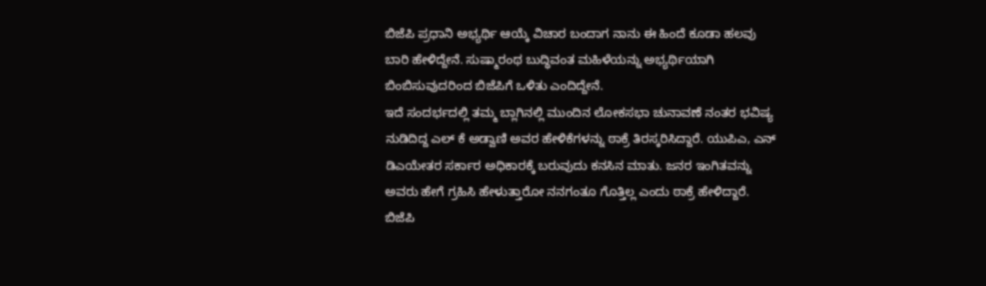ಬಿಜೆಪಿ ಪ್ರಧಾನಿ ಅಭ್ಯರ್ಥಿ ಆಯ್ಕೆ ವಿಚಾರ ಬಂದಾಗ ನಾನು ಈ ಹಿಂದೆ ಕೂಡಾ ಹಲವು ಬಾರಿ ಹೇಳಿದ್ದೇನೆ. ಸುಷ್ಮಾರಂಥ ಬುದ್ಧಿವಂತ ಮಹಿಳೆಯನ್ನು ಅಭ್ಯರ್ಥಿಯಾಗಿ ಬಿಂಬಿಸುವುದರಿಂದ ಬಿಜೆಪಿಗೆ ಒಳಿತು ಎಂದಿದ್ದೇನೆ.
ಇದೆ ಸಂದರ್ಭದಲ್ಲಿ ತಮ್ಮ ಬ್ಲಾಗಿನಲ್ಲಿ ಮುಂದಿನ ಲೋಕಸಭಾ ಚುನಾವಣೆ ನಂತರ ಭವಿಷ್ಯ ನುಡಿದಿದ್ದ ಎಲ್ ಕೆ ಅಡ್ವಾಣಿ ಅವರ ಹೇಳಿಕೆಗಳನ್ನು ಠಾಕ್ರೆ ತಿರಸ್ಕರಿಸಿದ್ದಾರೆ. ಯುಪಿಎ, ಎನ್ ಡಿಎಯೇತರ ಸರ್ಕಾರ ಅಧಿಕಾರಕ್ಕೆ ಬರುವುದು ಕನಸಿನ ಮಾತು. ಜನರ ಇಂಗಿತವನ್ನು ಅವರು ಹೇಗೆ ಗ್ರಹಿಸಿ ಹೇಳುತ್ತಾರೋ ನನಗಂತೂ ಗೊತ್ತಿಲ್ಲ ಎಂದು ಠಾಕ್ರೆ ಹೇಳಿದ್ದಾರೆ.
ಬಿಜೆಪಿ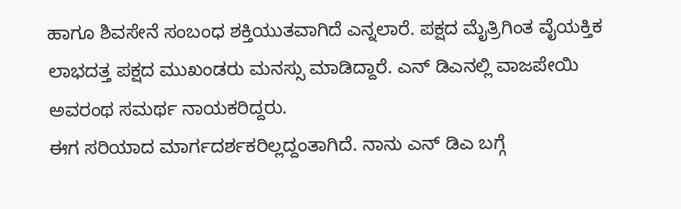ಹಾಗೂ ಶಿವಸೇನೆ ಸಂಬಂಧ ಶಕ್ತಿಯುತವಾಗಿದೆ ಎನ್ನಲಾರೆ. ಪಕ್ಷದ ಮೈತ್ರಿಗಿಂತ ವೈಯಕ್ತಿಕ ಲಾಭದತ್ತ ಪಕ್ಷದ ಮುಖಂಡರು ಮನಸ್ಸು ಮಾಡಿದ್ದಾರೆ. ಎನ್ ಡಿಎನಲ್ಲಿ ವಾಜಪೇಯಿ ಅವರಂಥ ಸಮರ್ಥ ನಾಯಕರಿದ್ದರು.
ಈಗ ಸರಿಯಾದ ಮಾರ್ಗದರ್ಶಕರಿಲ್ಲದ್ದಂತಾಗಿದೆ. ನಾನು ಎನ್ ಡಿಎ ಬಗ್ಗೆ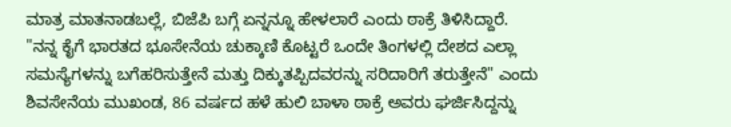ಮಾತ್ರ ಮಾತನಾಡಬಲ್ಲೆ, ಬಿಜೆಪಿ ಬಗ್ಗೆ ಏನ್ನನ್ನೂ ಹೇಳಲಾರೆ ಎಂದು ಠಾಕ್ರೆ ತಿಳಿಸಿದ್ದಾರೆ.
"ನನ್ನ ಕೈಗೆ ಭಾರತದ ಭೂಸೇನೆಯ ಚುಕ್ಕಾಣಿ ಕೊಟ್ಟರೆ ಒಂದೇ ತಿಂಗಳಲ್ಲಿ ದೇಶದ ಎಲ್ಲಾ ಸಮಸ್ಯೆಗಳನ್ನು ಬಗೆಹರಿಸುತ್ತೇನೆ ಮತ್ತು ದಿಕ್ಕುತಪ್ಪಿದವರನ್ನು ಸರಿದಾರಿಗೆ ತರುತ್ತೇನೆ" ಎಂದು ಶಿವಸೇನೆಯ ಮುಖಂಡ, 86 ವರ್ಷದ ಹಳೆ ಹುಲಿ ಬಾಳಾ ಠಾಕ್ರೆ ಅವರು ಘರ್ಜಿಸಿದ್ದನ್ನು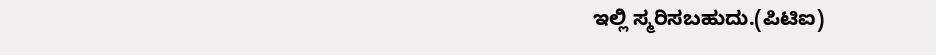ಇಲ್ಲಿ ಸ್ಮರಿಸಬಹುದು.(ಪಿಟಿಐ)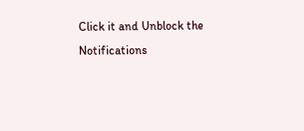Click it and Unblock the Notifications